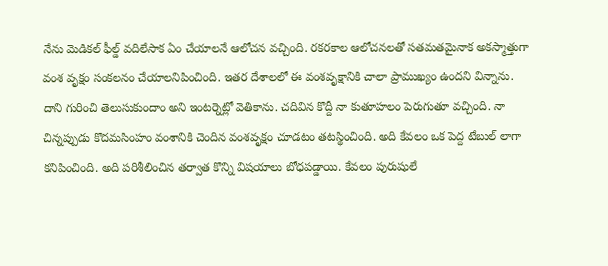నేను మెడికల్ ఫీల్డ్ వదిలేసాక ఏం చేయాలనే ఆలోచన వచ్చింది. రకరకాల ఆలోచనలతో సతమతమైనాక అకస్మాత్తుగా వంశ వృక్షం సంకలనం చేయాలనిపించింది. ఇతర దేశాలలో ఈ వంశవృక్షానికి చాలా ప్రాముఖ్యం ఉందని విన్నాను. దాని గురించి తెలుసుకుందాం అని ఇంటర్నెట్లో వెతికాను. చదివిన కొద్దీ నా కుతూహలం పెరుగుతూ వచ్చింది. నా చిన్నప్పుడు కొదమసింహం వంశానికి చెందిన వంశవృక్షం చూడటం తటస్థించింది. అది కేవలం ఒక పెద్ద టేబుల్ లాగా కనిపించింది. అది పరిశీలించిన తర్వాత కొన్ని విషయాలు బోధపడ్డాయి. కేవలం పురుషులే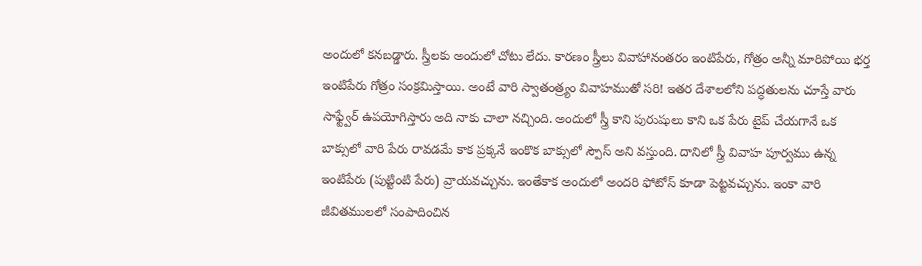అందులో కనబడ్డారు. స్త్రీలకు అందులో చోటు లేదు. కారణం స్త్రీలు వివాహానంతరం ఇంటిపేరు, గోత్రం అన్నీ మారిపోయి భర్త ఇంటిపేరు గోత్రం సంక్రమిస్తాయి. అంటే వారి స్వాతంత్ర్యం వివాహముతో సరి! ఇతర దేశాలలోని పద్ధతులను చూస్తే వారు సాఫ్ట్వేర్ ఉపయోగిస్తారు అది నాకు చాలా నచ్చింది. అందులో స్త్రీ కాని పురుషులు కాని ఒక పేరు టైప్ చేయగానే ఒక బాక్సులో వారి పేరు రావడమే కాక ప్రక్కనే ఇంకొక బాక్సులో స్పౌస్ అని వస్తుంది. దానిలో స్త్రీ వివాహ పూర్వము ఉన్న ఇంటిపేరు (పుట్టింటి పేరు) వ్రాయవచ్చును. ఇంతేకాక అందులో అందరి ఫోటోస్ కూడా పెట్టవచ్చును. ఇంకా వారి జీవితములలో సంపాదించిన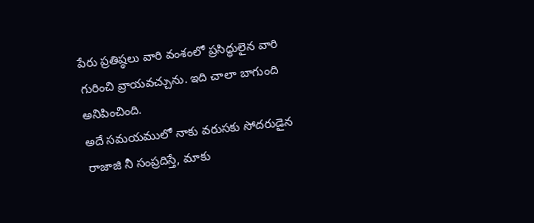పేరు ప్రతిష్ఠలు వారి వంశంలో ప్రసిద్ధులైన వారి గురించి వ్రాయవచ్చును. ఇది చాలా బాగుంది అనిపించింది.
అదే సమయములో నాకు వరుసకు సోదరుడైన రాజాజి నీ సంప్రదిస్తే, మాకు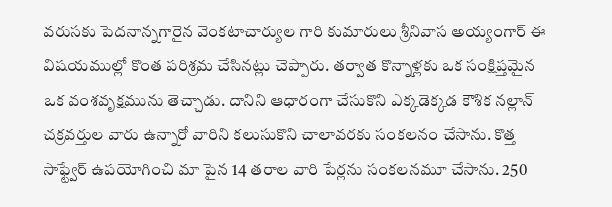వరుసకు పెదనాన్నగారైన వెంకటాచార్యుల గారి కుమారులు శ్రీనివాస అయ్యంగార్ ఈ విషయముల్లో కొంత పరిశ్రమ చేసినట్లు చెప్పారు. తర్వాత కొన్నాళ్లకు ఒక సంక్షిప్తమైన ఒక వంశవృక్షమును తెచ్చాడు. దానిని ఆధారంగా చేసుకొని ఎక్కడెక్కడ కౌశిక నల్లాన్ చక్రవర్తుల వారు ఉన్నారో వారిని కలుసుకొని చాలావరకు సంకలనం చేసాను. కొత్త సాఫ్ట్వేర్ ఉపయోగించి మా పైన 14 తరాల వారి పేర్లను సంకలనమూ చేసాను. 250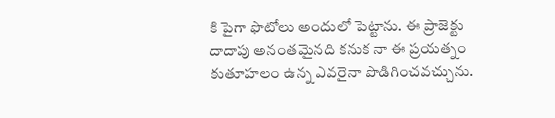కి పైగా ఫొటోలు అందులో పెట్టాను. ఈ ప్రాజెక్టు దాదాపు అనంతమైనది కనుక నా ఈ ప్రయత్నం కుతూహలం ఉన్న ఎవరైనా పొడిగించవచ్చును.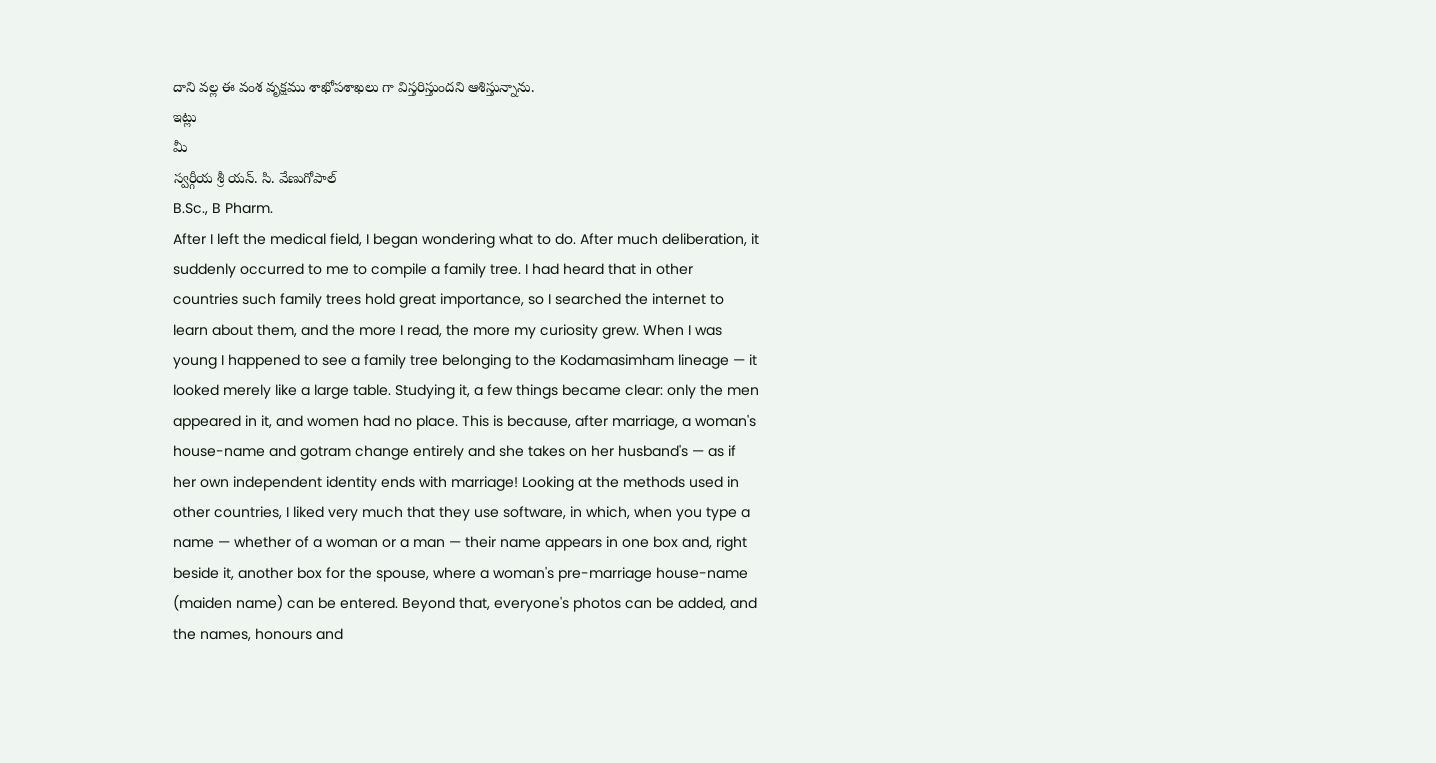దాని వల్ల ఈ వంశ వృక్షము శాఖోపశాఖలు గా విస్తరిస్తుందని ఆశిస్తున్నాను.
ఇట్లు
మీ
స్వర్గీయ శ్రీ యన్. సి. వేణుగోపాల్
B.Sc., B Pharm.
After I left the medical field, I began wondering what to do. After much deliberation, it suddenly occurred to me to compile a family tree. I had heard that in other countries such family trees hold great importance, so I searched the internet to learn about them, and the more I read, the more my curiosity grew. When I was young I happened to see a family tree belonging to the Kodamasimham lineage — it looked merely like a large table. Studying it, a few things became clear: only the men appeared in it, and women had no place. This is because, after marriage, a woman's house-name and gotram change entirely and she takes on her husband's — as if her own independent identity ends with marriage! Looking at the methods used in other countries, I liked very much that they use software, in which, when you type a name — whether of a woman or a man — their name appears in one box and, right beside it, another box for the spouse, where a woman's pre-marriage house-name (maiden name) can be entered. Beyond that, everyone's photos can be added, and the names, honours and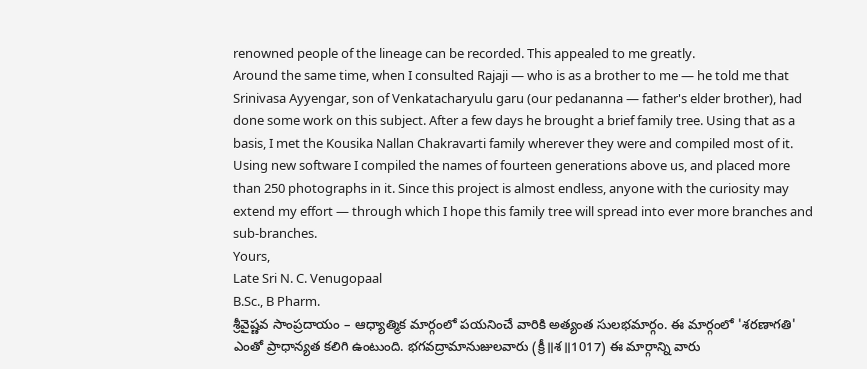renowned people of the lineage can be recorded. This appealed to me greatly.
Around the same time, when I consulted Rajaji — who is as a brother to me — he told me that Srinivasa Ayyengar, son of Venkatacharyulu garu (our pedananna — father's elder brother), had done some work on this subject. After a few days he brought a brief family tree. Using that as a basis, I met the Kousika Nallan Chakravarti family wherever they were and compiled most of it. Using new software I compiled the names of fourteen generations above us, and placed more than 250 photographs in it. Since this project is almost endless, anyone with the curiosity may extend my effort — through which I hope this family tree will spread into ever more branches and sub-branches.
Yours,
Late Sri N. C. Venugopaal
B.Sc., B Pharm.
శ్రీవైష్ణవ సాంప్రదాయం – ఆధ్యాత్మిక మార్గంలో పయనించే వారికి అత్యంత సులభమార్గం. ఈ మార్గంలో 'శరణాగతి' ఎంతో ప్రాధాన్యత కలిగి ఉంటుంది. భగవద్రామానుజులవారు (క్రీ॥శ॥1017) ఈ మార్గాన్ని వారు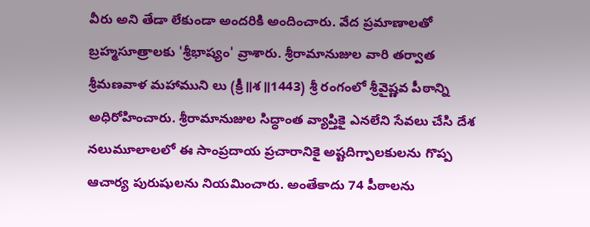వీరు అని తేడా లేకుండా అందరికి అందించారు. వేద ప్రమాణాలతో బ్రహ్మసూత్రాలకు 'శ్రీభాష్యం' వ్రాశారు. శ్రీరామానుజుల వారి తర్వాత శ్రీమణవాళ మహాముని లు (క్రీ॥శ॥1443) శ్రీ రంగంలో శ్రీవైష్ణవ పీఠాన్ని అధిరోహించారు. శ్రీరామానుజుల సిద్ధాంత వ్యాప్తికై ఎనలేని సేవలు చేసి దేశ నలుమూలాలలో ఈ సాంప్రదాయ ప్రచారానికై అష్టదిగ్పాలకులను గొప్ప ఆచార్య పురుషులను నియమించారు. అంతేకాదు 74 పీఠాలను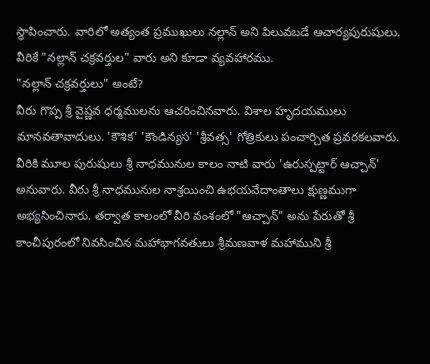స్థాపించారు. వారిలో అత్యంత ప్రముఖులు నల్లాన్ అని పిలువబడే ఆచార్యపురుషులు. వీరికే "నల్లాన్ చక్రవర్తుల" వారు అని కూడా వ్యవహారము.
"నల్లాన్ చక్రవర్తులు" అంటే?
వీరు గొప్ప శ్రీ వైష్ణవ ధర్మములను ఆచరించినవారు. విశాల హృదయములు మానవతావాదులు. 'కౌశిక' 'కౌండిన్యస' 'శ్రీవత్స' గోత్రికులు పంచార్చిత ప్రవరకలవారు. వీరికి మూల పురుషులు శ్రీ నాధమునుల కాలం నాటి వారు 'ఉరుస్పట్టార్ ఆచ్చాన్' అనువారు. వీరు శ్రీ నాధమునుల నాశ్రయించి ఉభయవేదాంతాలు క్షుణ్ణముగా అభ్యసించినారు. తర్వాత కాలంలో వీరి వంశంలో "ఆచ్చాన్" అను పేరుతో శ్రీ కాంచీపురంలో నివసించిన మహాభాగవతులు శ్రీమణవాళ మహాముని శ్రీ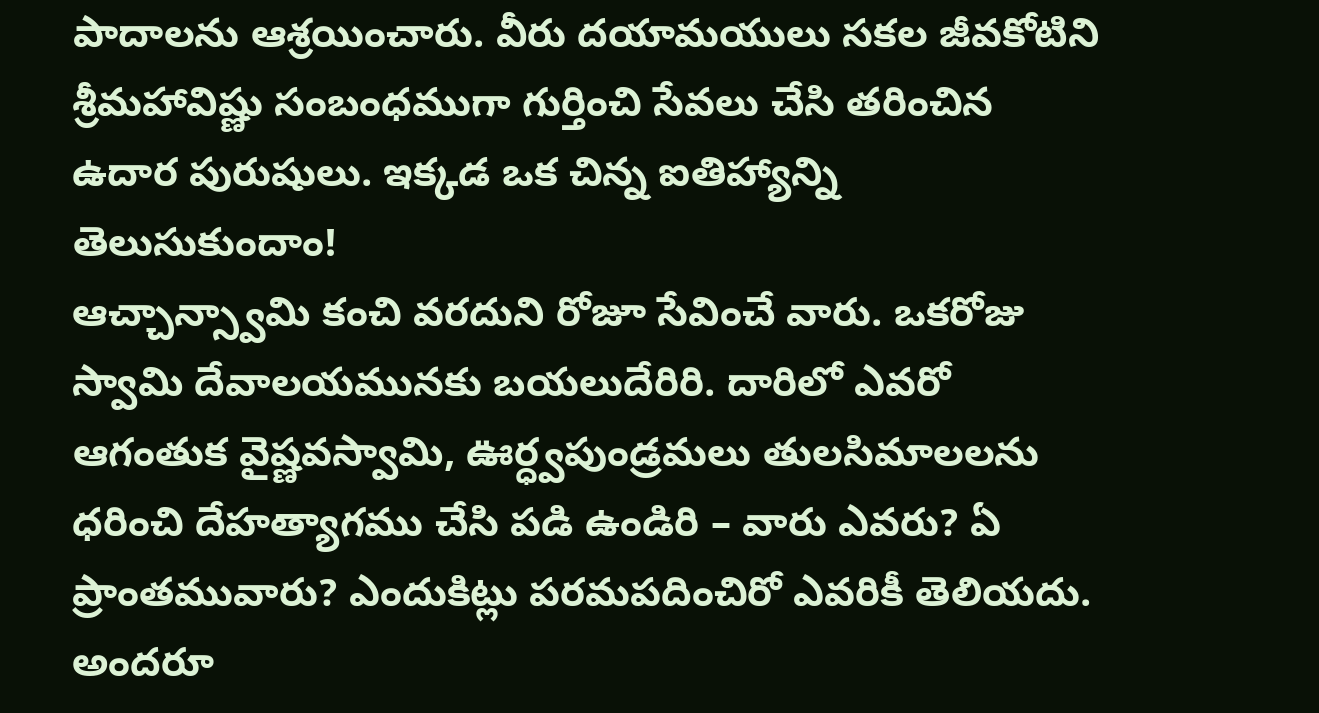పాదాలను ఆశ్రయించారు. వీరు దయామయులు సకల జీవకోటిని శ్రీమహావిష్ణు సంబంధముగా గుర్తించి సేవలు చేసి తరించిన ఉదార పురుషులు. ఇక్కడ ఒక చిన్న ఐతిహ్యాన్ని తెలుసుకుందాం!
ఆచ్చాన్స్వామి కంచి వరదుని రోజూ సేవించే వారు. ఒకరోజు స్వామి దేవాలయమునకు బయలుదేరిరి. దారిలో ఎవరో ఆగంతుక వైష్ణవస్వామి, ఊర్ధ్వపుండ్రమలు తులసిమాలలను ధరించి దేహత్యాగము చేసి పడి ఉండిరి – వారు ఎవరు? ఏ ప్రాంతమువారు? ఎందుకిట్లు పరమపదించిరో ఎవరికీ తెలియదు. అందరూ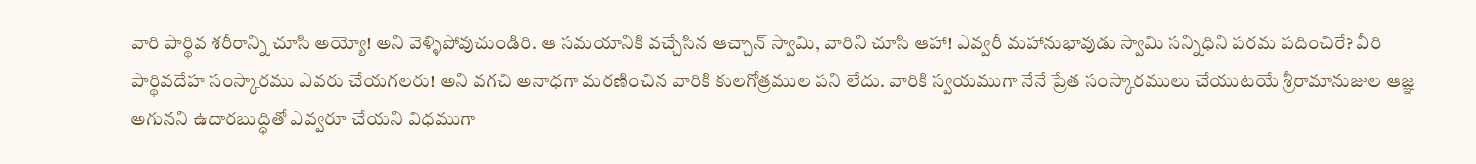వారి పార్థివ శరీరాన్ని చూసి అయ్యో! అని వెళ్ళిపోవుచుండిరి. ఆ సమయానికి వచ్చేసిన ఆచ్చాన్ స్వామి, వారిని చూసి ఆహా! ఎవ్వరీ మహానుభావుడు స్వామి సన్నిధిని పరమ పదించిరే? వీరి పార్థివదేహ సంస్కారము ఎవరు చేయగలరు! అని వగచి అనాధగా మరణించిన వారికి కులగోత్రముల పని లేదు. వారికి స్వయముగా నేనే ప్రేత సంస్కారములు చేయుటయే శ్రీరామానుజుల ఆజ్ఞ అగునని ఉదారబుద్ధితో ఎవ్వరూ చేయని విధముగా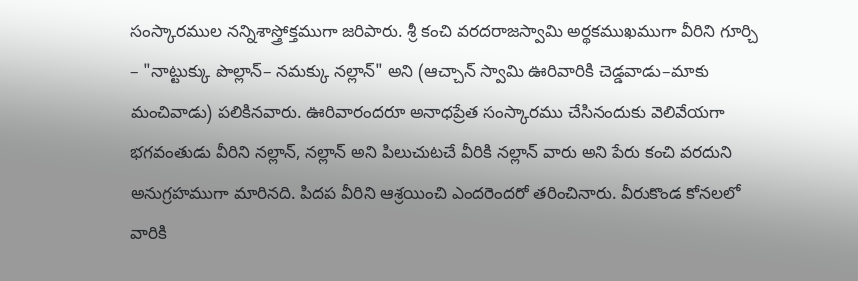సంస్కారముల నన్నిశాస్త్రోక్తముగా జరిపారు. శ్రీ కంచి వరదరాజస్వామి అర్థకముఖముగా వీరిని గూర్చి – "నాట్టుక్కు పొల్లాన్– నమక్కు నల్లాన్" అని (ఆచ్చాన్ స్వామి ఊరివారికి చెడ్డవాడు–మాకు మంచివాడు) పలికినవారు. ఊరివారందరూ అనాధప్రేత సంస్కారము చేసినందుకు వెలివేయగా భగవంతుడు వీరిని నల్లాన్, నల్లాన్ అని పిలుచుటచే వీరికి నల్లాన్ వారు అని పేరు కంచి వరదుని అనుగ్రహముగా మారినది. పిదప వీరిని ఆశ్రయించి ఎందరెందరో తరించినారు. వీరుకొండ కోనలలో వారికి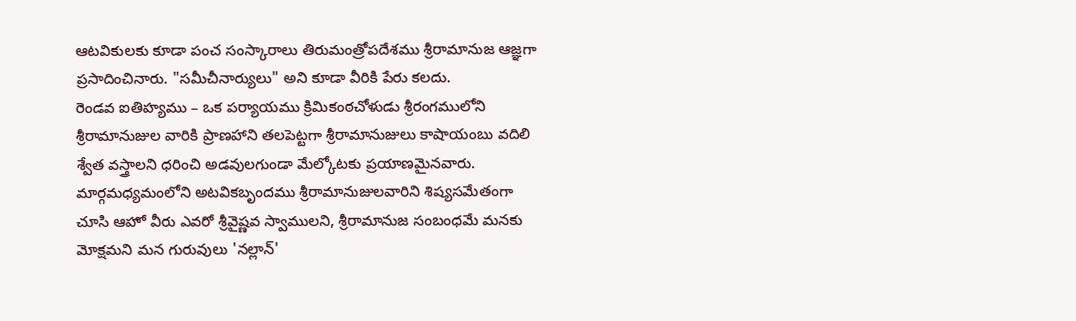ఆటవికులకు కూడా పంచ సంస్కారాలు తిరుమంత్రోపదేశము శ్రీరామానుజ ఆజ్ఞగా ప్రసాదించినారు. "సమీచీనార్యులు" అని కూడా వీరికి పేరు కలదు.
రెండవ ఐతిహ్యము – ఒక పర్యాయము క్రిమికంఠచోళుడు శ్రీరంగములోని శ్రీరామానుజుల వారికి ప్రాణహాని తలపెట్టగా శ్రీరామానుజులు కాషాయంబు వదిలి శ్వేత వస్త్రాలని ధరించి అడవులగుండా మేల్కోటకు ప్రయాణమైనవారు. మార్గమధ్యమంలోని అటవికబృందము శ్రీరామానుజులవారిని శిష్యసమేతంగా చూసి ఆహో వీరు ఎవరో శ్రీవైష్ణవ స్వాములని, శ్రీరామానుజ సంబంధమే మనకు మోక్షమని మన గురువులు 'నల్లాన్'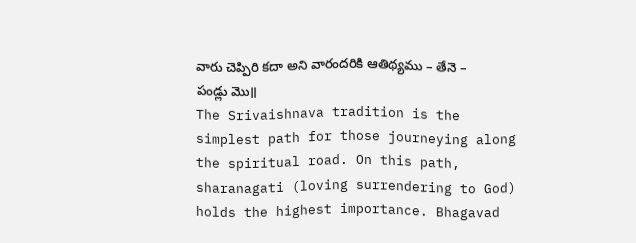వారు చెప్పిరి కదా అని వారందరికి ఆతిథ్యము – తేనె – పండ్లు మొ॥
The Srivaishnava tradition is the simplest path for those journeying along the spiritual road. On this path, sharanagati (loving surrendering to God) holds the highest importance. Bhagavad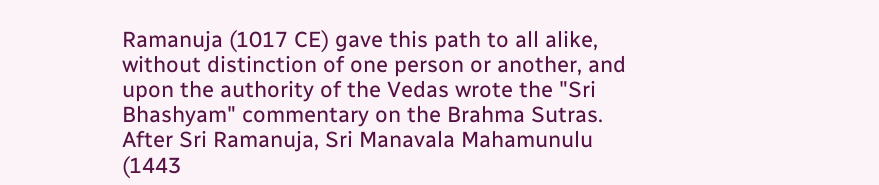Ramanuja (1017 CE) gave this path to all alike, without distinction of one person or another, and upon the authority of the Vedas wrote the "Sri Bhashyam" commentary on the Brahma Sutras. After Sri Ramanuja, Sri Manavala Mahamunulu (1443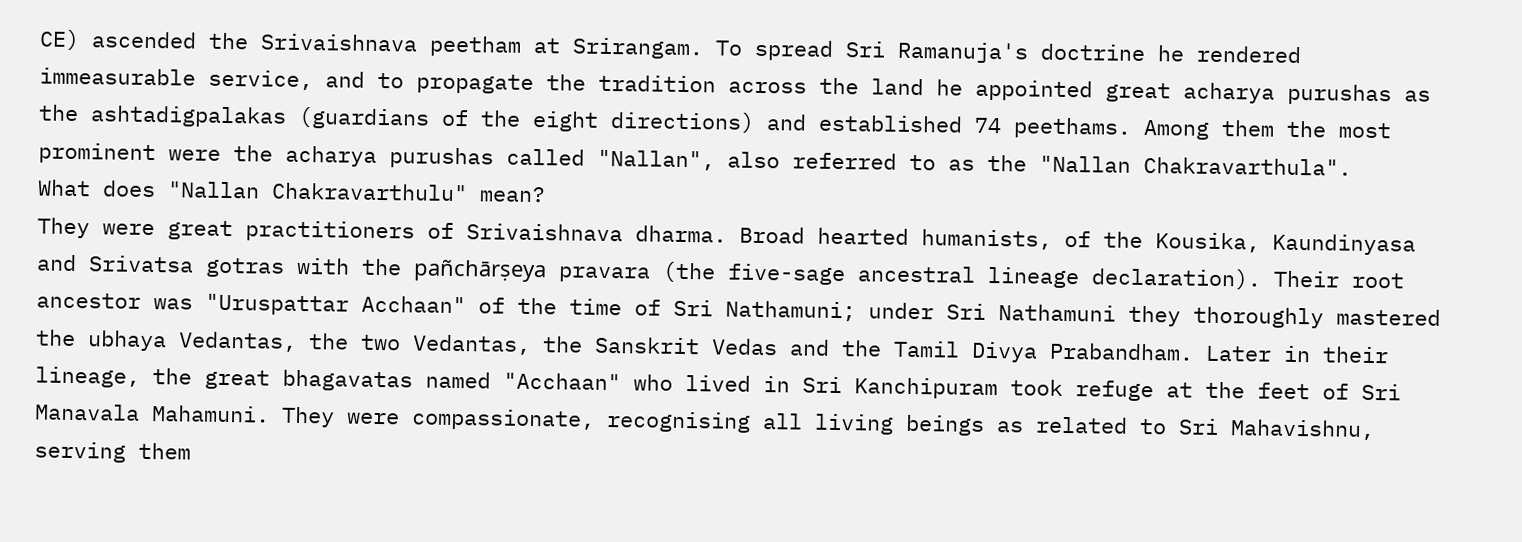CE) ascended the Srivaishnava peetham at Srirangam. To spread Sri Ramanuja's doctrine he rendered immeasurable service, and to propagate the tradition across the land he appointed great acharya purushas as the ashtadigpalakas (guardians of the eight directions) and established 74 peethams. Among them the most prominent were the acharya purushas called "Nallan", also referred to as the "Nallan Chakravarthula".
What does "Nallan Chakravarthulu" mean?
They were great practitioners of Srivaishnava dharma. Broad hearted humanists, of the Kousika, Kaundinyasa and Srivatsa gotras with the pañchārṣeya pravara (the five-sage ancestral lineage declaration). Their root ancestor was "Uruspattar Acchaan" of the time of Sri Nathamuni; under Sri Nathamuni they thoroughly mastered the ubhaya Vedantas, the two Vedantas, the Sanskrit Vedas and the Tamil Divya Prabandham. Later in their lineage, the great bhagavatas named "Acchaan" who lived in Sri Kanchipuram took refuge at the feet of Sri Manavala Mahamuni. They were compassionate, recognising all living beings as related to Sri Mahavishnu, serving them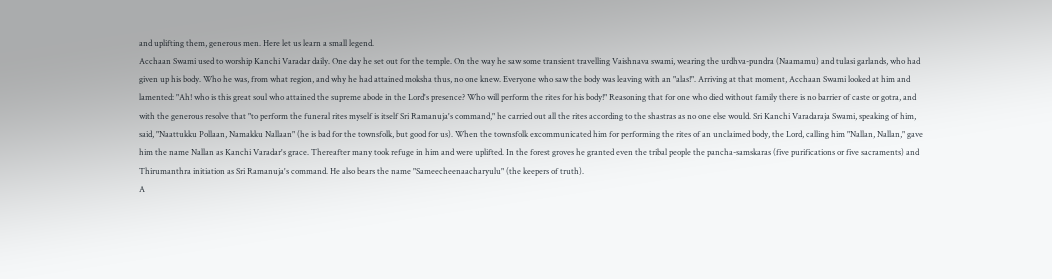and uplifting them, generous men. Here let us learn a small legend.
Acchaan Swami used to worship Kanchi Varadar daily. One day he set out for the temple. On the way he saw some transient travelling Vaishnava swami, wearing the urdhva-pundra (Naamamu) and tulasi garlands, who had given up his body. Who he was, from what region, and why he had attained moksha thus, no one knew. Everyone who saw the body was leaving with an "alas!". Arriving at that moment, Acchaan Swami looked at him and lamented: "Ah! who is this great soul who attained the supreme abode in the Lord's presence? Who will perform the rites for his body!" Reasoning that for one who died without family there is no barrier of caste or gotra, and with the generous resolve that "to perform the funeral rites myself is itself Sri Ramanuja's command," he carried out all the rites according to the shastras as no one else would. Sri Kanchi Varadaraja Swami, speaking of him, said, "Naattukku Pollaan, Namakku Nallaan" (he is bad for the townsfolk, but good for us). When the townsfolk excommunicated him for performing the rites of an unclaimed body, the Lord, calling him "Nallan, Nallan," gave him the name Nallan as Kanchi Varadar's grace. Thereafter many took refuge in him and were uplifted. In the forest groves he granted even the tribal people the pancha-samskaras (five purifications or five sacraments) and Thirumanthra initiation as Sri Ramanuja's command. He also bears the name "Sameecheenaacharyulu" (the keepers of truth).
A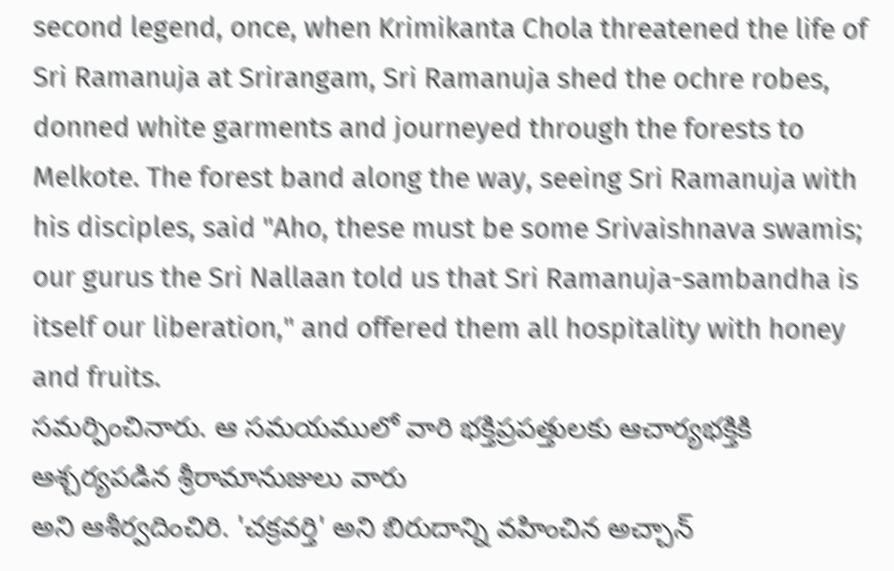second legend, once, when Krimikanta Chola threatened the life of Sri Ramanuja at Srirangam, Sri Ramanuja shed the ochre robes, donned white garments and journeyed through the forests to Melkote. The forest band along the way, seeing Sri Ramanuja with his disciples, said "Aho, these must be some Srivaishnava swamis; our gurus the Sri Nallaan told us that Sri Ramanuja-sambandha is itself our liberation," and offered them all hospitality with honey and fruits.
సమర్పించినారు. ఆ సమయములో వారి భక్తిప్రపత్తులకు ఆచార్యభక్తికి ఆశ్చర్యపడిన శ్రీరామానుజులు వారు
అని ఆశీర్వదించిరి. 'చక్రవర్తి' అని బిరుదాన్ని వహించిన అచ్చాన్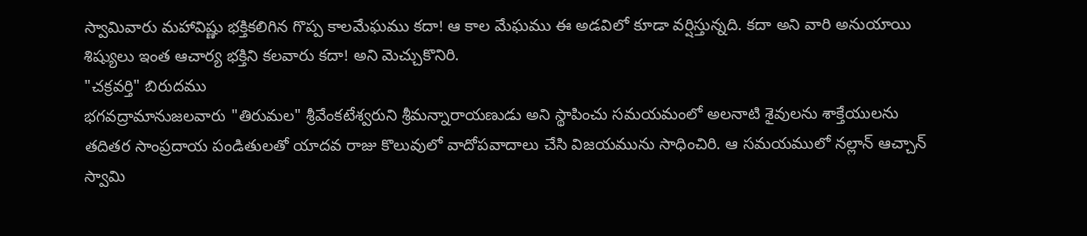స్వామివారు మహావిష్ణు భక్తికలిగిన గొప్ప కాలమేఘము కదా! ఆ కాల మేఘము ఈ అడవిలో కూడా వర్షిస్తున్నది. కదా అని వారి అనుయాయి శిష్యులు ఇంత ఆచార్య భక్తిని కలవారు కదా! అని మెచ్చుకొనిరి.
"చక్రవర్తి" బిరుదము
భగవద్రామానుజలవారు "తిరుమల" శ్రీవేంకటేశ్వరుని శ్రీమన్నారాయణుడు అని స్థాపించు సమయమంలో అలనాటి శైవులను శాక్తేయులను తదితర సాంప్రదాయ పండితులతో యాదవ రాజు కొలువులో వాదోపవాదాలు చేసి విజయమును సాధించిరి. ఆ సమయములో నల్లాన్ ఆచ్చాన్ స్వామి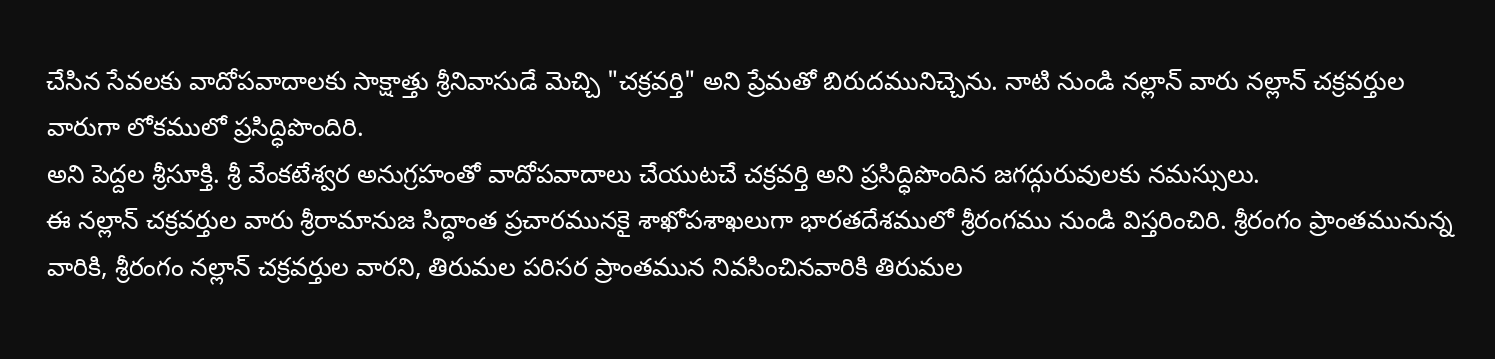చేసిన సేవలకు వాదోపవాదాలకు సాక్షాత్తు శ్రీనివాసుడే మెచ్చి "చక్రవర్తి" అని ప్రేమతో బిరుదమునిచ్చెను. నాటి నుండి నల్లాన్ వారు నల్లాన్ చక్రవర్తుల వారుగా లోకములో ప్రసిద్ధిపొందిరి.
అని పెద్దల శ్రీసూక్తి. శ్రీ వేంకటేశ్వర అనుగ్రహంతో వాదోపవాదాలు చేయుటచే చక్రవర్తి అని ప్రసిద్ధిపొందిన జగద్గురువులకు నమస్సులు.
ఈ నల్లాన్ చక్రవర్తుల వారు శ్రీరామానుజ సిద్ధాంత ప్రచారమునకై శాఖోపశాఖలుగా భారతదేశములో శ్రీరంగము నుండి విస్తరించిరి. శ్రీరంగం ప్రాంతమునున్న వారికి, శ్రీరంగం నల్లాన్ చక్రవర్తుల వారని, తిరుమల పరిసర ప్రాంతమున నివసించినవారికి తిరుమల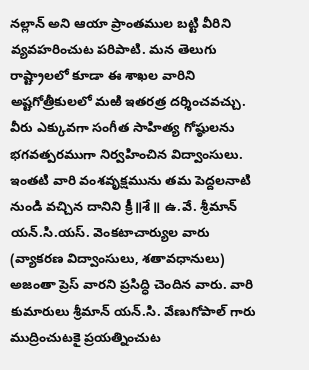నల్లాన్ అని ఆయా ప్రాంతముల బట్టి వీరిని వ్యవహరించుట పరిపాటి. మన తెలుగు రాష్ట్రాలలో కూడా ఈ శాఖల వారిని అష్టగోత్రీకులలో మఱి ఇతరత్ర దర్శించవచ్చు. వీరు ఎక్కువగా సంగీత సాహిత్య గోష్ఠులను భగవత్పరముగా నిర్వహించిన విద్వాంసులు. ఇంతటి వారి వంశవృక్షమును తమ పెద్దలనాటి నుండి వచ్చిన దానిని క్రీ॥శే॥ ఉ.వే. శ్రీమాన్ యన్.సి.యస్. వెంకటాచార్యుల వారు (వ్యాకరణ విద్వాంసులు, శతావధానులు) అజంతా ప్రెస్ వారని ప్రసిద్ధి చెందిన వారు. వారి కుమారులు శ్రీమాన్ యన్.సి. వేణుగోపాల్ గారు ముద్రించుటకై ప్రయత్నించుట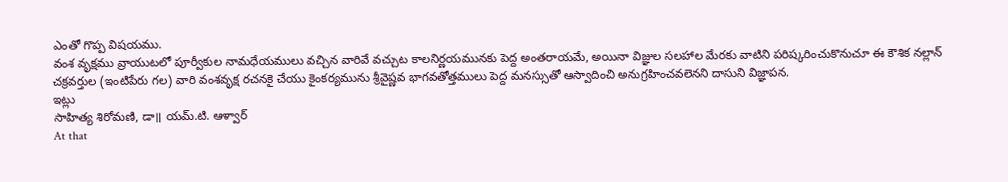ఎంతో గొప్ప విషయము.
వంశ వృక్షము వ్రాయుటలో పూర్వీకుల నామధేయములు వచ్చిన వారివే వచ్చుట కాలనిర్ణయమునకు పెద్ద అంతరాయమే, అయినా విజ్ఞుల సలహాల మేరకు వాటిని పరిష్కరించుకొనుచూ ఈ కౌశిక నల్లాన్ చక్రవర్తుల (ఇంటిపేరు గల) వారి వంశవృక్ష రచనకై చేయు కైంకర్యమును శ్రీవైష్ణవ భాగవతోత్తములు పెద్ద మనస్సుతో ఆస్వాదించి అనుగ్రహించవలెనని దాసుని విజ్ఞాపన.
ఇట్లు
సాహిత్య శిరోమణి, డా॥ యమ్.టి. ఆళ్వార్
At that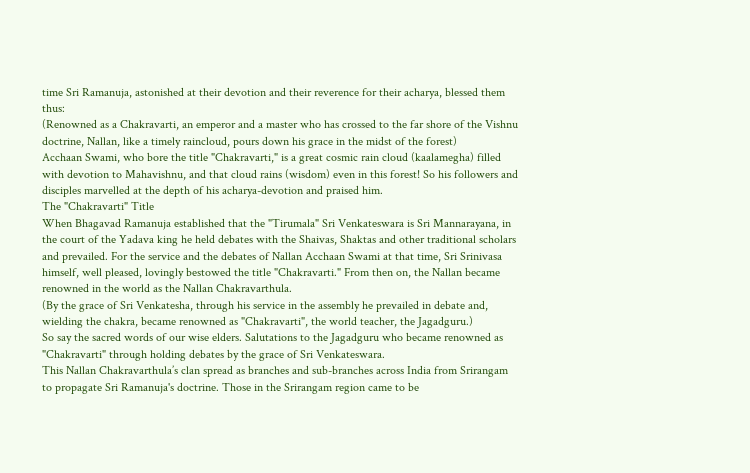time Sri Ramanuja, astonished at their devotion and their reverence for their acharya, blessed them thus:
(Renowned as a Chakravarti, an emperor and a master who has crossed to the far shore of the Vishnu doctrine, Nallan, like a timely raincloud, pours down his grace in the midst of the forest)
Acchaan Swami, who bore the title "Chakravarti," is a great cosmic rain cloud (kaalamegha) filled with devotion to Mahavishnu, and that cloud rains (wisdom) even in this forest! So his followers and disciples marvelled at the depth of his acharya-devotion and praised him.
The "Chakravarti" Title
When Bhagavad Ramanuja established that the "Tirumala" Sri Venkateswara is Sri Mannarayana, in the court of the Yadava king he held debates with the Shaivas, Shaktas and other traditional scholars and prevailed. For the service and the debates of Nallan Acchaan Swami at that time, Sri Srinivasa himself, well pleased, lovingly bestowed the title "Chakravarti." From then on, the Nallan became renowned in the world as the Nallan Chakravarthula.
(By the grace of Sri Venkatesha, through his service in the assembly he prevailed in debate and, wielding the chakra, became renowned as "Chakravarti", the world teacher, the Jagadguru.)
So say the sacred words of our wise elders. Salutations to the Jagadguru who became renowned as "Chakravarti" through holding debates by the grace of Sri Venkateswara.
This Nallan Chakravarthula’s clan spread as branches and sub-branches across India from Srirangam to propagate Sri Ramanuja's doctrine. Those in the Srirangam region came to be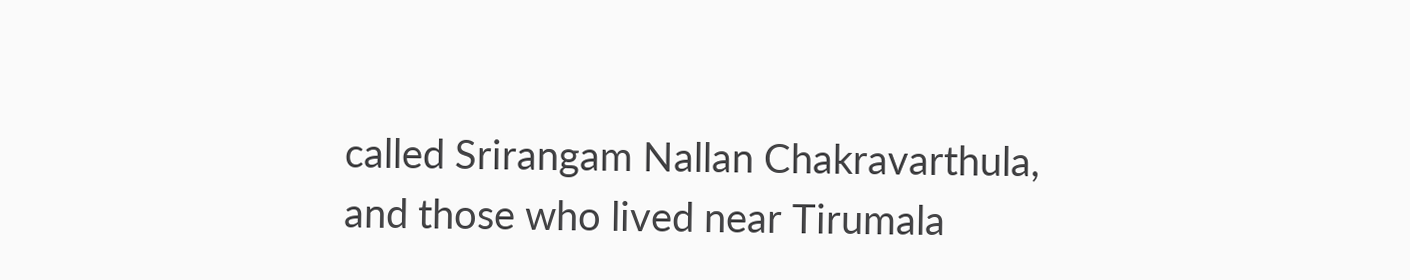called Srirangam Nallan Chakravarthula, and those who lived near Tirumala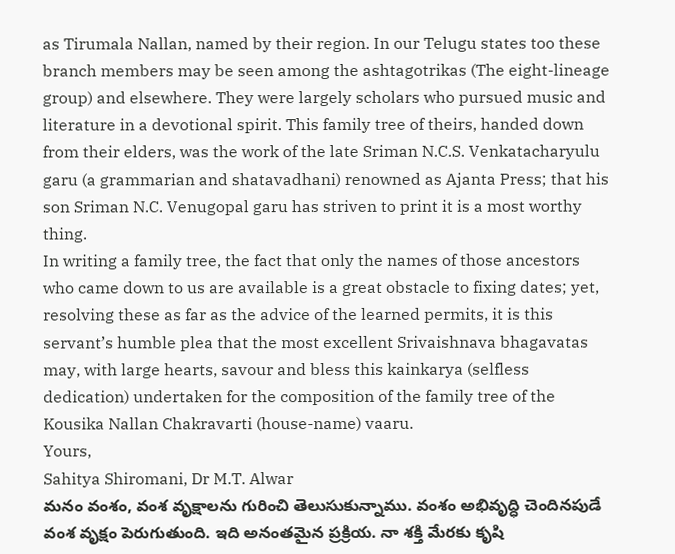as Tirumala Nallan, named by their region. In our Telugu states too these branch members may be seen among the ashtagotrikas (The eight-lineage group) and elsewhere. They were largely scholars who pursued music and literature in a devotional spirit. This family tree of theirs, handed down from their elders, was the work of the late Sriman N.C.S. Venkatacharyulu garu (a grammarian and shatavadhani) renowned as Ajanta Press; that his son Sriman N.C. Venugopal garu has striven to print it is a most worthy thing.
In writing a family tree, the fact that only the names of those ancestors who came down to us are available is a great obstacle to fixing dates; yet, resolving these as far as the advice of the learned permits, it is this servant’s humble plea that the most excellent Srivaishnava bhagavatas may, with large hearts, savour and bless this kainkarya (selfless dedication) undertaken for the composition of the family tree of the Kousika Nallan Chakravarti (house-name) vaaru.
Yours,
Sahitya Shiromani, Dr M.T. Alwar
మనం వంశం, వంశ వృక్షాలను గురించి తెలుసుకున్నాము. వంశం అభివృద్ధి చెందినపుడే వంశ వృక్షం పెరుగుతుంది. ఇది అనంతమైన ప్రక్రియ. నా శక్తి మేరకు కృషి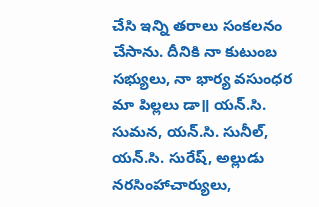చేసి ఇన్ని తరాలు సంకలనం చేసాను. దీనికి నా కుటుంబ సభ్యులు, నా భార్య వసుంధర మా పిల్లలు డా॥ యన్.సి. సుమన, యన్.సి. సునీల్, యన్.సి. సురేష్, అల్లుడు నరసింహాచార్యులు,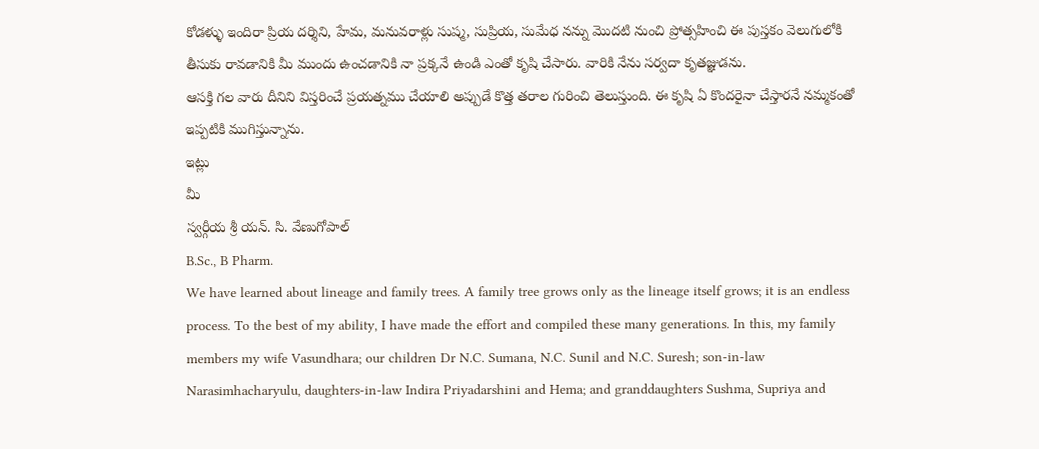కోడళ్ళు ఇందిరా ప్రియ దర్శిని, హేమ, మనువరాళ్లు సుష్మ, సుప్రియ, సుమేధ నన్ను మొదటి నుంచి ప్రోత్సహించి ఈ పుస్తకం వెలుగులోకి తీసుకు రావడానికి మీ ముందు ఉంచడానికి నా ప్రక్కనే ఉండి ఎంతో కృషి చేసారు. వారికి నేను సర్వదా కృతజ్ఞుడను.
ఆసక్తి గల వారు దీనిని విస్తరించే ప్రయత్నము చేయాలి అప్పుడే కొత్త తరాల గురించి తెలుస్తుంది. ఈ కృషి ఏ కొందరైనా చేస్తారనే నమ్మకంతో ఇప్పటికి ముగిస్తున్నాను.
ఇట్లు
మీ
స్వర్గీయ శ్రీ యన్. సి. వేణుగోపాల్
B.Sc., B Pharm.
We have learned about lineage and family trees. A family tree grows only as the lineage itself grows; it is an endless process. To the best of my ability, I have made the effort and compiled these many generations. In this, my family members my wife Vasundhara; our children Dr N.C. Sumana, N.C. Sunil and N.C. Suresh; son-in-law Narasimhacharyulu, daughters-in-law Indira Priyadarshini and Hema; and granddaughters Sushma, Supriya and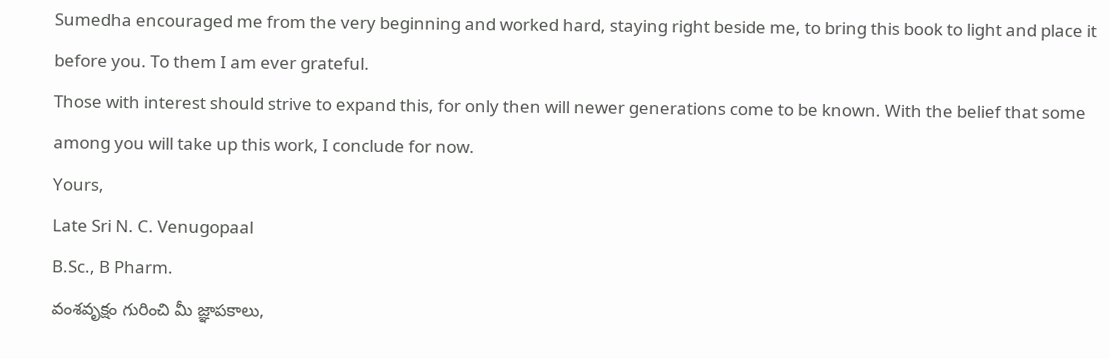Sumedha encouraged me from the very beginning and worked hard, staying right beside me, to bring this book to light and place it before you. To them I am ever grateful.
Those with interest should strive to expand this, for only then will newer generations come to be known. With the belief that some among you will take up this work, I conclude for now.
Yours,
Late Sri N. C. Venugopaal
B.Sc., B Pharm.
వంశవృక్షం గురించి మీ జ్ఞాపకాలు,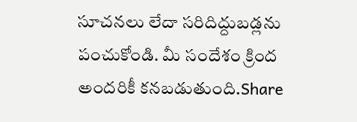సూచనలు లేదా సరిదిద్దుబడ్లను పంచుకోండి. మీ సందేశం క్రింద అందరికీ కనబడుతుంది.Share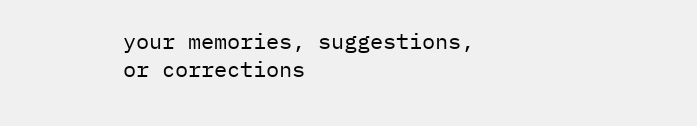your memories, suggestions, or corrections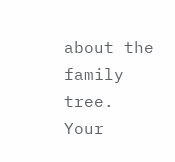about the family tree. Your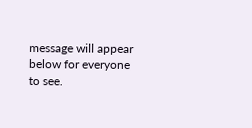message will appear below for everyone to see.